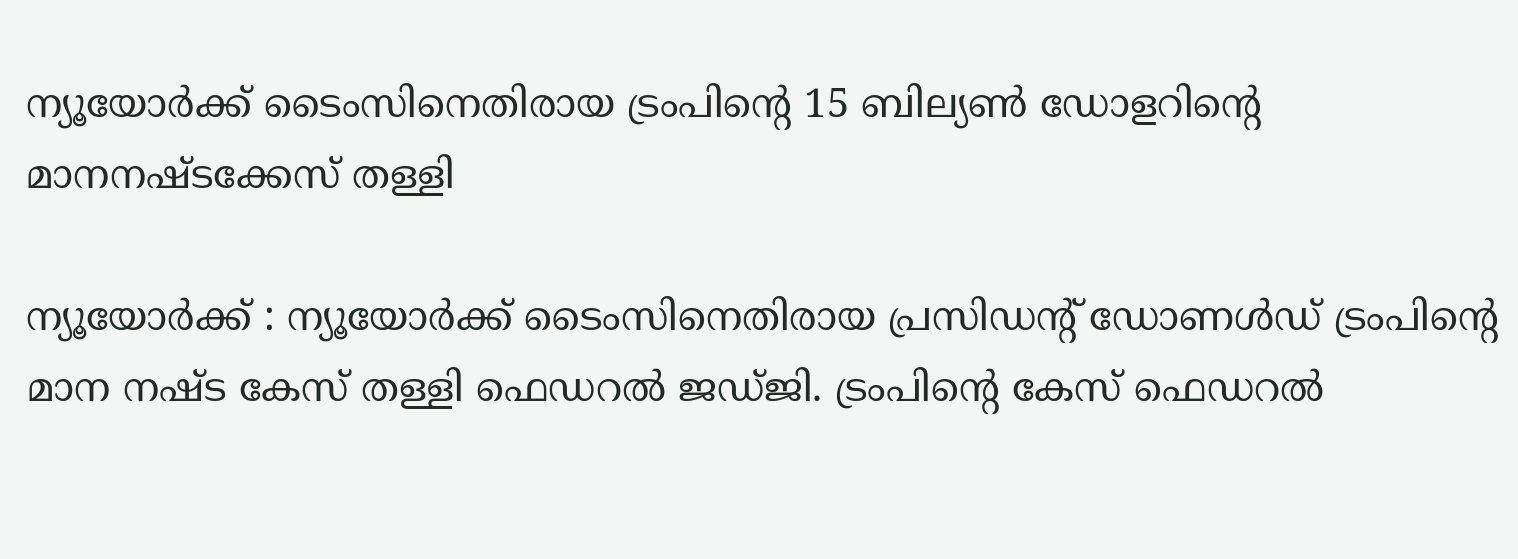ന്യൂയോർക്ക് ടൈംസിനെതിരായ ട്രംപിന്റെ 15 ബില്യൺ ഡോളറിന്റെ മാനനഷ്ടക്കേസ് തള്ളി

ന്യൂയോര്‍ക്ക് : ന്യൂയോര്‍ക്ക് ടൈംസിനെതിരായ പ്രസിഡന്റ് ഡോണള്‍ഡ് ട്രംപിന്റെ മാന നഷ്ട കേസ് തള്ളി ഫെഡറല്‍ ജഡ്ജി. ട്രംപിന്റെ കേസ് ഫെഡറല്‍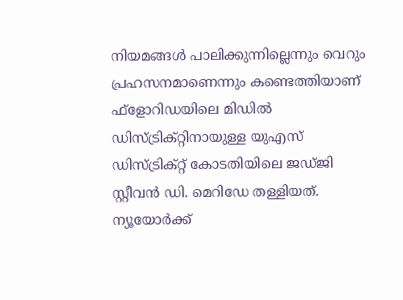നിയമങ്ങള്‍ പാലിക്കുന്നില്ലെന്നും വെറും പ്രഹസനമാണെന്നും കണ്ടെത്തിയാണ് ഫ്‌ളോറിഡയിലെ മിഡില്‍ ഡിസ്ട്രിക്റ്റിനായുള്ള യുഎസ് ഡിസ്ട്രിക്റ്റ് കോടതിയിലെ ജഡ്ജി സ്റ്റീവന്‍ ഡി. മെറിഡേ തള്ളിയത്. ന്യൂയോര്‍ക്ക്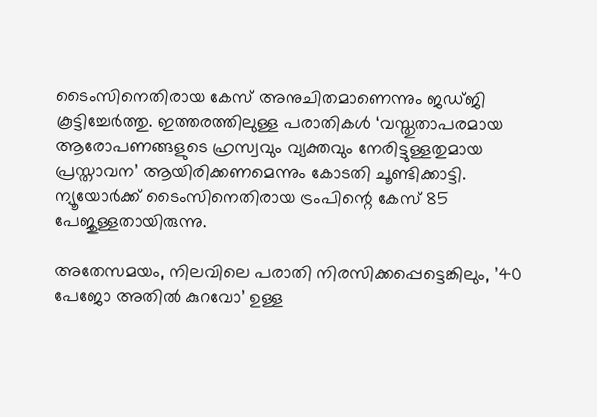ടൈംസിനെതിരായ കേസ് അനുചിതമാണെന്നും ജഡ്ജി കൂട്ടിച്ചേര്‍ത്തു. ഇത്തരത്തിലുള്ള പരാതികള്‍ ‘വസ്തുതാപരമായ ആരോപണങ്ങളുടെ ഹ്രസ്വവും വ്യക്തവും നേരിട്ടുള്ളതുമായ പ്രസ്താവന’ ആയിരിക്കണമെന്നും കോടതി ചൂണ്ടിക്കാട്ടി. ന്യൂയോര്‍ക്ക് ടൈംസിനെതിരായ ട്രംപിന്റെ കേസ് 85 പേജുള്ളതായിരുന്നു.

അതേസമയം, നിലവിലെ പരാതി നിരസിക്കപ്പെട്ടെങ്കിലും, ’40 പേജോ അതില്‍ കുറവോ’ ഉള്ള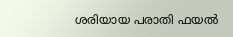ശരിയായ പരാതി ഫയല്‍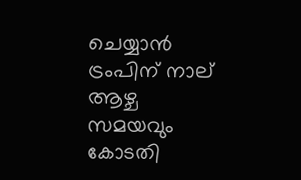ചെയ്യാന്‍ ട്രംപിന് നാല് ആഴ്ച സമയവും കോടതി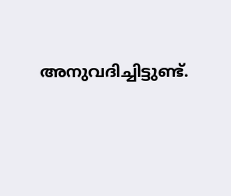അനുവദിച്ചിട്ടുണ്ട്.